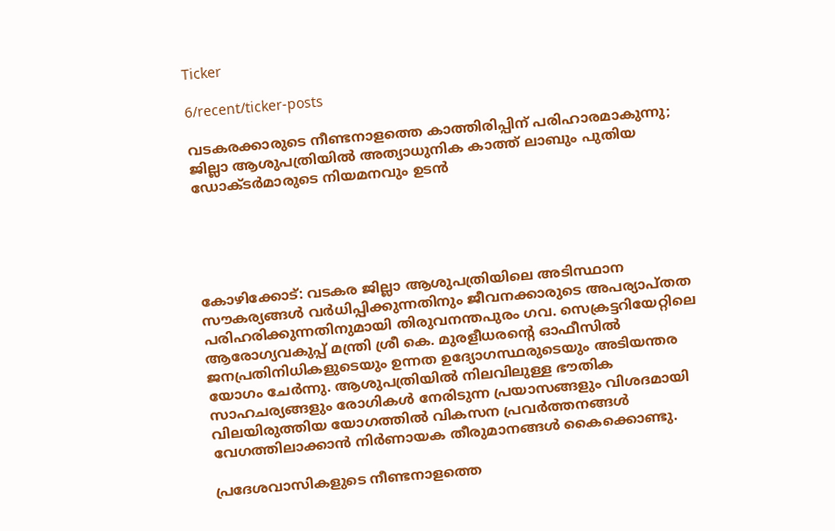Ticker

6/recent/ticker-posts

വടകരക്കാരുടെ നീണ്ടനാളത്തെ കാത്തിരിപ്പിന് പരിഹാരമാകുന്നു; ജില്ലാ ആശുപത്രിയിൽ അത്യാധുനിക കാത്ത് ലാബും പുതിയ ഡോക്ടർമാരുടെ നിയമനവും ഉടൻ





കോഴിക്കോട്: വടകര ജില്ലാ ആശുപത്രിയിലെ അടിസ്ഥാന സൗകര്യങ്ങൾ വർധിപ്പിക്കുന്നതിനും ജീവനക്കാരുടെ അപര്യാപ്തത പരിഹരിക്കുന്നതിനുമായി തിരുവനന്തപുരം ഗവ. സെക്രട്ടറിയേറ്റിലെ ആരോഗ്യവകുപ്പ് മന്ത്രി ശ്രീ കെ. മുരളീധരന്റെ ഓഫീസിൽ ജനപ്രതിനിധികളുടെയും ഉന്നത ഉദ്യോഗസ്ഥരുടെയും അടിയന്തര യോഗം ചേർന്നു. ആശുപത്രിയിൽ നിലവിലുള്ള ഭൗതിക സാഹചര്യങ്ങളും രോഗികൾ നേരിടുന്ന പ്രയാസങ്ങളും വിശദമായി വിലയിരുത്തിയ യോഗത്തിൽ വികസന പ്രവർത്തനങ്ങൾ വേഗത്തിലാക്കാൻ നിർണായക തീരുമാനങ്ങൾ കൈക്കൊണ്ടു.

പ്രദേശവാസികളുടെ നീണ്ടനാളത്തെ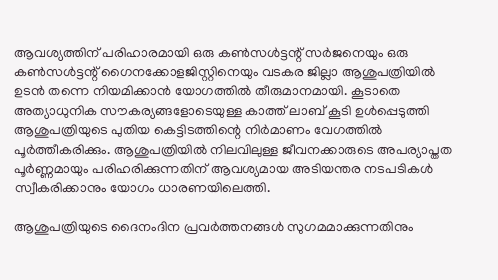ആവശ്യത്തിന് പരിഹാരമായി ഒരു കൺസൾട്ടന്റ് സർജനെയും ഒരു കൺസൾട്ടന്റ് ഗൈനക്കോളജിസ്റ്റിനെയും വടകര ജില്ലാ ആശുപത്രിയിൽ ഉടൻ തന്നെ നിയമിക്കാൻ യോഗത്തിൽ തീരുമാനമായി. കൂടാതെ അത്യാധുനിക സൗകര്യങ്ങളോടെയുള്ള കാത്ത് ലാബ് കൂടി ഉൾപ്പെടുത്തി ആശുപത്രിയുടെ പുതിയ കെട്ടിടത്തിന്റെ നിർമാണം വേഗത്തിൽ പൂർത്തീകരിക്കും. ആശുപത്രിയിൽ നിലവിലുള്ള ജീവനക്കാരുടെ അപര്യാപ്തത പൂർണ്ണമായും പരിഹരിക്കുന്നതിന് ആവശ്യമായ അടിയന്തര നടപടികൾ സ്വീകരിക്കാനും യോഗം ധാരണയിലെത്തി.

ആശുപത്രിയുടെ ദൈനംദിന പ്രവർത്തനങ്ങൾ സുഗമമാക്കുന്നതിനും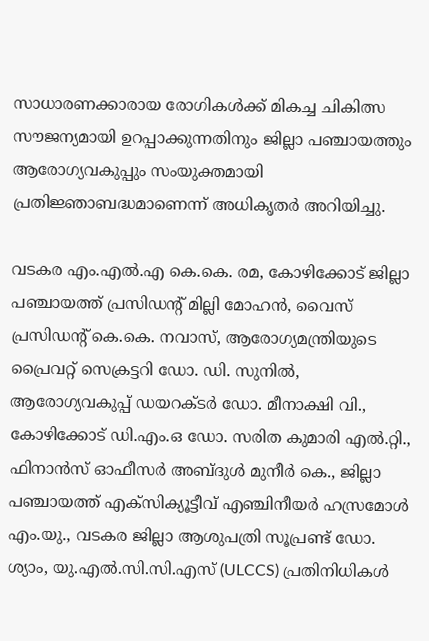സാധാരണക്കാരായ രോഗികൾക്ക് മികച്ച ചികിത്സ സൗജന്യമായി ഉറപ്പാക്കുന്നതിനും ജില്ലാ പഞ്ചായത്തും ആരോഗ്യവകുപ്പും സംയുക്തമായി പ്രതിജ്ഞാബദ്ധമാണെന്ന് അധികൃതർ അറിയിച്ചു.

വടകര എം.എൽ.എ കെ.കെ. രമ, കോഴിക്കോട് ജില്ലാ പഞ്ചായത്ത് പ്രസിഡന്റ് മില്ലി മോഹൻ, വൈസ് പ്രസിഡന്റ് കെ.കെ. നവാസ്, ആരോഗ്യമന്ത്രിയുടെ പ്രൈവറ്റ് സെക്രട്ടറി ഡോ. ഡി. സുനിൽ, ആരോഗ്യവകുപ്പ് ഡയറക്ടർ ഡോ. മീനാക്ഷി വി., കോഴിക്കോട് ഡി.എം.ഒ ഡോ. സരിത കുമാരി എൽ.റ്റി., ഫിനാൻസ് ഓഫീസർ അബ്ദുൾ മുനീർ കെ., ജില്ലാ പഞ്ചായത്ത് എക്സിക്യൂട്ടീവ് എഞ്ചിനീയർ ഹസ്രമോൾ എം.യു., വടകര ജില്ലാ ആശുപത്രി സൂപ്രണ്ട് ഡോ. ശ്യാം, യു.എൽ.സി.സി.എസ് (ULCCS) പ്രതിനിധികൾ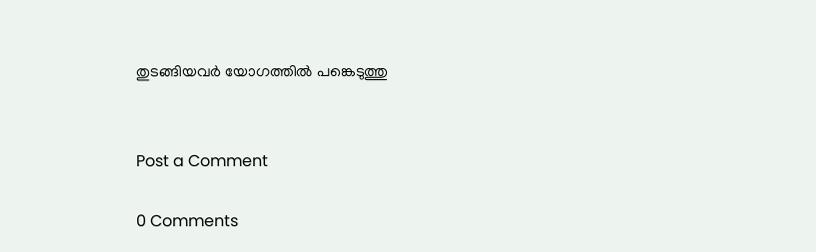തുടങ്ങിയവർ യോഗത്തിൽ പങ്കെടുത്തു


Post a Comment

0 Comments